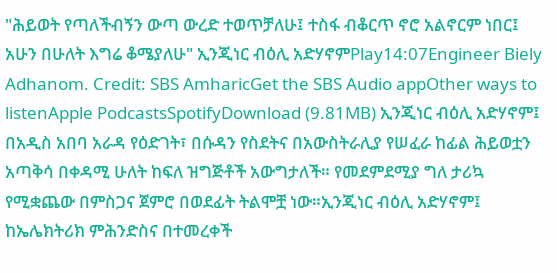"ሕይወት የጣለችብኝን ውጣ ውረድ ተወጥቻለሁ፤ ተስፋ ብቆርጥ ኖሮ አልኖርም ነበር፤ አሁን በሁለት እግሬ ቆሜያለሁ" ኢንጂነር ብዕሊ አድሃኖምPlay14:07Engineer Biely Adhanom. Credit: SBS AmharicGet the SBS Audio appOther ways to listenApple PodcastsSpotifyDownload (9.81MB) ኢንጂነር ብዕሊ አድሃኖም፤ በአዲስ አበባ አራዳ የዕድገት፣ በሱዳን የስደትና በአውስትራሊያ የሠፈራ ከፊል ሕይወቷን አጣቅሳ በቀዳሚ ሁለት ከፍለ ዝግጅቶች አውግታለች። የመደምደሚያ ግለ ታሪኳ የሚቋጨው በምስጋና ጀምሮ በወደፊት ትልሞቿ ነው።ኢንጂነር ብዕሊ አድሃኖም፤ ከኤሌክትሪክ ምሕንድስና በተመረቀች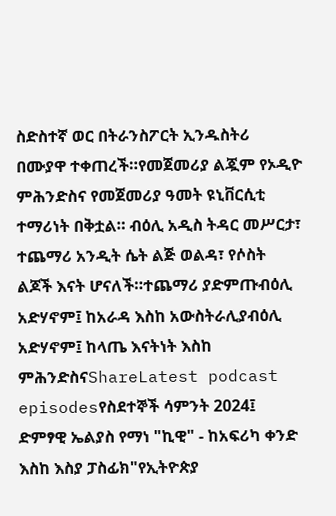ስድስተኛ ወር በትራንስፖርት ኢንዱስትሪ በሙያዋ ተቀጠረች።የመጀመሪያ ልጇም የኦዲዮ ምሕንድስና የመጀመሪያ ዓመት ዩኒቨርሲቲ ተማሪነት በቅቷል። ብዕሊ አዲስ ትዳር መሥርታ፣ ተጨማሪ አንዲት ሴት ልጅ ወልዳ፣ የሶስት ልጆች እናት ሆናለች።ተጨማሪ ያድምጡብዕሊ አድሃኖም፤ ከአራዳ እስከ አውስትራሊያብዕሊ አድሃኖም፤ ከላጤ እናትነት እስከ ምሕንድስናShareLatest podcast episodesየስደተኞች ሳምንት 2024፤ ድምፃዊ ኤልያስ የማነ "ኪዊ" - ከአፍሪካ ቀንድ እስከ እስያ ፓስፊክ"የኢትዮጵያ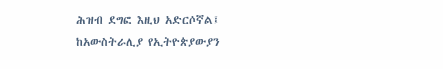ሕዝብ ደግፎ እዚህ አድርሶኛል፤ ከአውስትራሊያ የኢትዮጵያውያን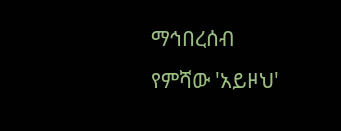ማኅበረሰብ የምሻው 'አይዞህ'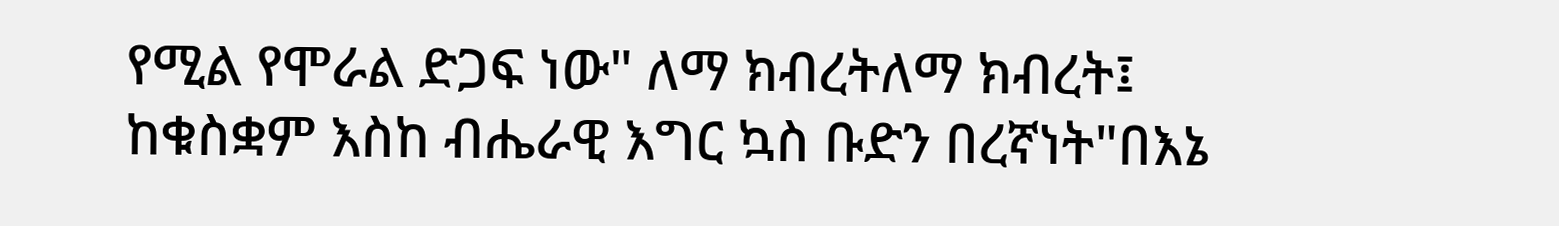የሚል የሞራል ድጋፍ ነው" ለማ ክብረትለማ ክብረት፤ ከቁስቋም እስከ ብሔራዊ እግር ኳስ ቡድን በረኛነት"በእኔ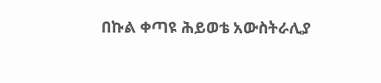በኩል ቀጣዩ ሕይወቴ አውስትራሊያ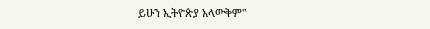ይሁን ኢትዮጵያ አላውቅም"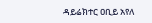ዳይሬክተር ዐቢይ አየለ